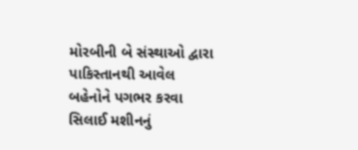મોરબીની બે સંસ્થાઓ દ્વારા પાકિસ્તાનથી આવેલ બહેનોને પગભર કરવા સિલાઈ મશીનનું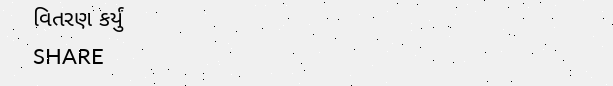વિતરણ કર્યું
SHARE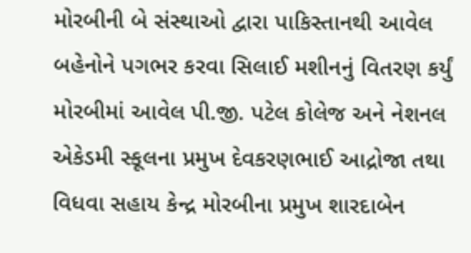મોરબીની બે સંસ્થાઓ દ્વારા પાકિસ્તાનથી આવેલ બહેનોને પગભર કરવા સિલાઈ મશીનનું વિતરણ કર્યું
મોરબીમાં આવેલ પી.જી. પટેલ કોલેજ અને નેશનલ એકેડમી સ્કૂલના પ્રમુખ દેવકરણભાઈ આદ્રોજા તથા વિધવા સહાય કેન્દ્ર મોરબીના પ્રમુખ શારદાબેન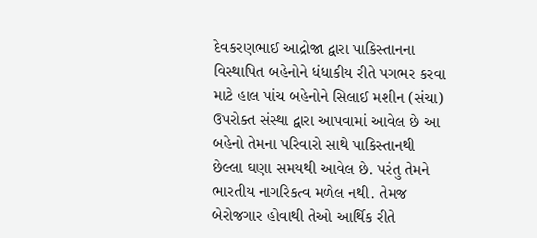દેવકરણભાઈ આદ્રોજા દ્વારા પાકિસ્તાનના વિસ્થાપિત બહેનોને ધંધાકીય રીતે પગભર કરવા માટે હાલ પાંચ બહેનોને સિલાઈ મશીન (સંચા) ઉપરોક્ત સંસ્થા દ્વારા આપવામાં આવેલ છે આ બહેનો તેમના પરિવારો સાથે પાકિસ્તાનથી છેલ્લા ઘણા સમયથી આવેલ છે. પરંતુ તેમને ભારતીય નાગરિકત્વ મળેલ નથી. તેમજ બેરોજગાર હોવાથી તેઓ આર્થિક રીતે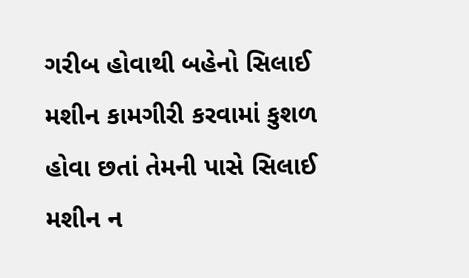ગરીબ હોવાથી બહેનો સિલાઈ મશીન કામગીરી કરવામાં કુશળ હોવા છતાં તેમની પાસે સિલાઈ મશીન ન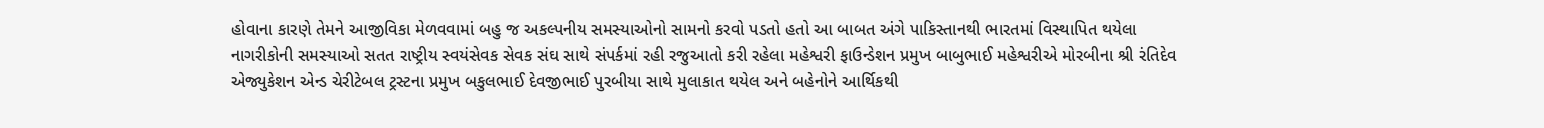હોવાના કારણે તેમને આજીવિકા મેળવવામાં બહુ જ અકલ્પનીય સમસ્યાઓનો સામનો કરવો પડતો હતો આ બાબત અંગે પાકિસ્તાનથી ભારતમાં વિસ્થાપિત થયેલા નાગરીકોની સમસ્યાઓ સતત રાષ્ટ્રીય સ્વયંસેવક સેવક સંઘ સાથે સંપર્કમાં રહી રજુઆતો કરી રહેલા મહેશ્વરી ફાઉન્ડેશન પ્રમુખ બાબુભાઈ મહેશ્વરીએ મોરબીના શ્રી રંતિદેવ એજ્યુકેશન એન્ડ ચેરીટેબલ ટ્રસ્ટના પ્રમુખ બકુલભાઈ દેવજીભાઈ પુરબીયા સાથે મુલાકાત થયેલ અને બહેનોને આર્થિકથી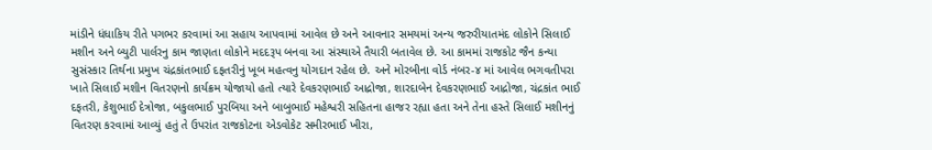માંડીને ધંધાકિય રીતે પગભર કરવામાં આ સહાય આપવામાં આવેલ છે અને આવનાર સમયમાં અન્ય જરુરીયાતમંદ લોકોને સિલાઈ મશીન અને બ્યુટી પાર્લરનુ કામ જાણતા લોકોને મદદરૂપ બનવા આ સંસ્થાએ તૈયારી બતાવેલ છે. આ કામમાં રાજકોટ જૈન કન્યા સુસંસ્કાર તિર્થના પ્રમુખ ચંદ્રકાંતભાઈ દફતરીનું ખૂબ મહત્વનુ યોગદાન રહેલ છે. અને મોરબીના વોર્ડ નંબર-૪ માં આવેલ ભગવતીપરા ખાતે સિલાઈ મશીન વિતરણનો કાર્યક્રમ યોજાયો હતો ત્યારે દેવકરણભાઈ આદ્રોજા, શારદાબેન દેવકરણભાઈ આદ્રોજા, ચંદ્રકાંત ભાઈ દફતરી, કેશુભાઈ દેત્રોજા, બકુલભાઈ પુરબિયા અને બાબુભાઈ મહેશ્વરી સહિતના હાજર રહ્યા હતા અને તેના હસ્તે સિલાઈ મશીનનું વિતરણ કરવામાં આવ્યું હતું તે ઉપરાંત રાજકોટના એડવોકેટ સમીરભાઈ ખીરા,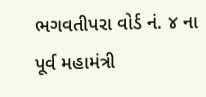ભગવતીપરા વોર્ડ નં. ૪ ના પૂર્વ મહામંત્રી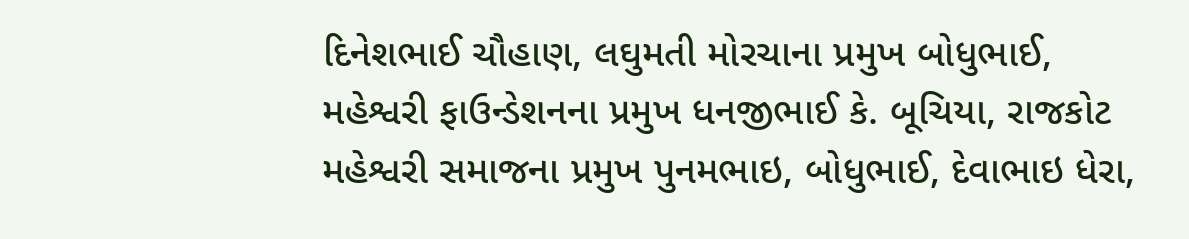દિનેશભાઈ ચૌહાણ, લઘુમતી મોરચાના પ્રમુખ બોધુભાઈ, મહેશ્વરી ફાઉન્ડેશનના પ્રમુખ ધનજીભાઈ કે. બૂચિયા, રાજકોટ મહેશ્વરી સમાજના પ્રમુખ પુનમભાઇ, બોધુભાઈ, દેવાભાઇ ધેરા,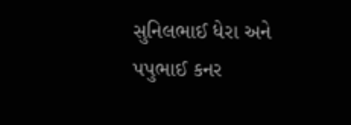સુનિલભાઈ ધેરા અને પપુભાઈ કનર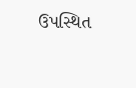ઉપસ્થિત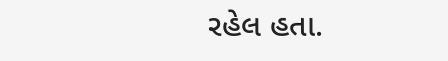રહેલ હતા.